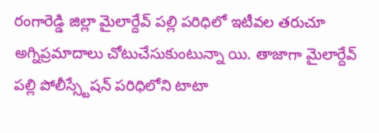రంగారెడ్డి జిల్లా మైలార్దేవ్ పల్లి పరిధిలో ఇటీవల తరుచూ అగ్నిప్రమాదాలు చోటుచేసుకుంటున్నా యి. తాజాగా మైలార్దేవ్ పల్లి పోలీస్స్టేషన్ పరిధిలోని టాటా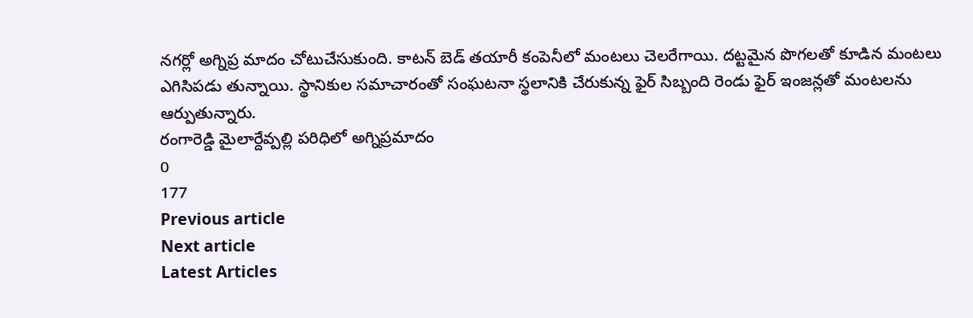నగర్లో అగ్నిప్ర మాదం చోటుచేసుకుంది. కాటన్ బెడ్ తయారీ కంపెనీలో మంటలు చెలరేగాయి. దట్టమైన పొగలతో కూడిన మంటలు ఎగిసిపడు తున్నాయి. స్థానికుల సమాచారంతో సంఘటనా స్థలానికి చేరుకున్న ఫైర్ సిబ్బంది రెండు ఫైర్ ఇంజన్లతో మంటలను ఆర్పుతున్నారు.
రంగారెడ్డి మైలార్దేవ్పల్లి పరిధిలో అగ్నిప్రమాదం
0
177
Previous article
Next article
Latest Articles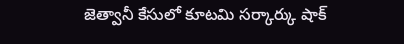జెత్వానీ కేసులో కూటమి సర్కార్కు షాక్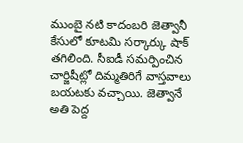ముంబై నటి కాదంబరి జెత్వానీ కేసులో కూటమి సర్కార్కు షాక్ తగిలింది. సీఐడీ సమర్పించిన చార్జిషీట్లో దిమ్మతిరిగే వాస్తవాలు బయటకు వచ్చాయి. జెత్వానే అతి పెద్ద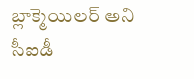బ్లాక్మెయిలర్ అని సీఐడీ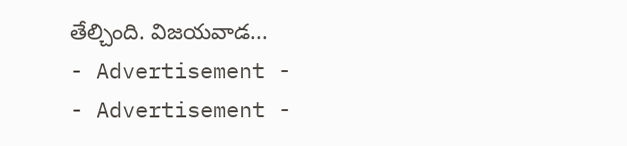తేల్చింది. విజయవాడ...
- Advertisement -
- Advertisement -